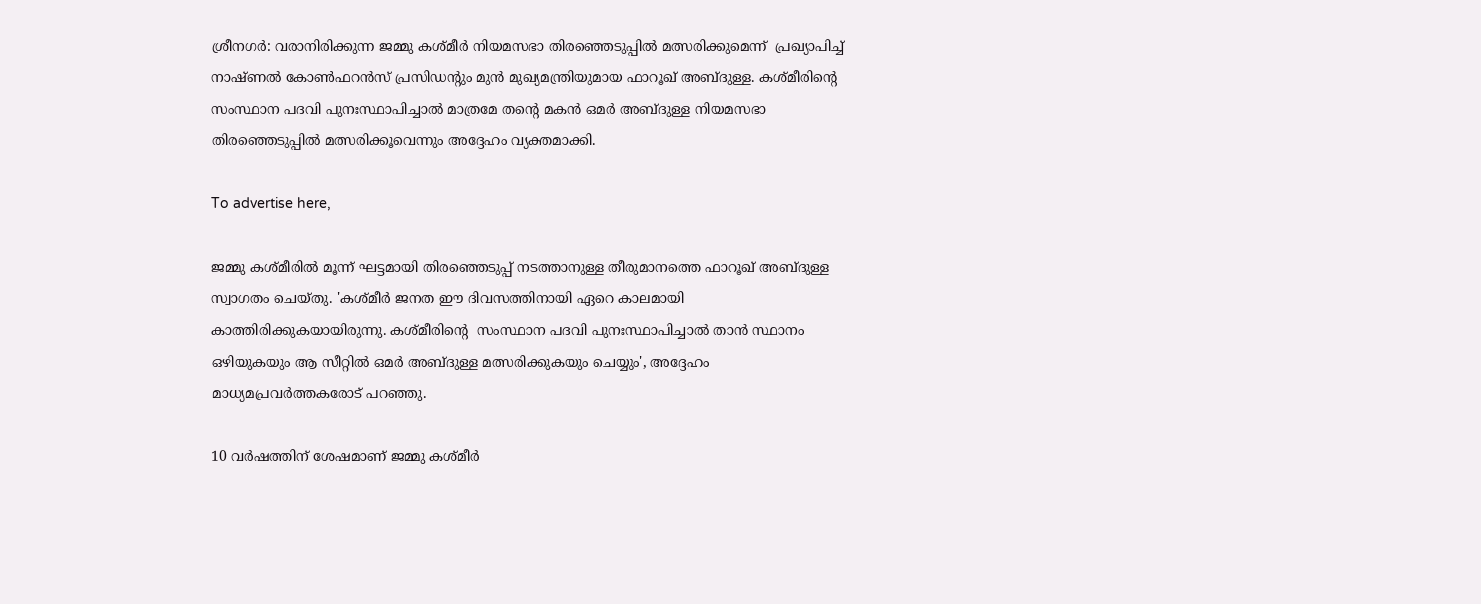ശ്രീനഗർ: വരാനിരിക്കുന്ന ജമ്മു കശ്മീർ നിയമസഭാ തിരഞ്ഞെടുപ്പിൽ മത്സരിക്കുമെന്ന്  പ്രഖ്യാപിച്ച് നാഷ്ണൽ കോൺഫറൻസ് പ്രസി‍ഡന്റും മുൻ മുഖ്യമന്ത്രിയുമായ ഫാറൂഖ് അബ്ദുള്ള. കശ്മീരിന്റെ സംസ്ഥാന പദവി പുനഃസ്ഥാപിച്ചാൽ മാത്രമേ തന്റെ മകൻ ഒമർ അബ്ദുള്ള നിയമസഭാ തിരഞ്ഞെടുപ്പിൽ മത്സരിക്കൂവെന്നും അദ്ദേഹം വ്യക്തമാക്കി.

To advertise here,

ജമ്മു കശ്മീരില്‍ മൂന്ന് ഘട്ടമായി തിരഞ്ഞെടുപ്പ് നടത്താനുള്ള തീരുമാനത്തെ ഫാറൂഖ് അബ്ദുള്ള സ്വാഗതം ചെയ്തു. 'കശ്മീർ ജനത ഈ ദിവസത്തിനായി ഏറെ കാലമായി കാത്തിരിക്കുകയായിരുന്നു. കശ്മീരിന്റെ  സംസ്ഥാന പദവി പുനഃസ്ഥാപിച്ചാൽ താൻ സ്ഥാനം ഒഴിയുകയും ആ സീറ്റിൽ ഒമർ അബ്ദുള്ള മത്സരിക്കുകയും ചെയ്യും', അദ്ദേഹം മാധ്യമപ്രവർത്തകരോട് പറഞ്ഞു.

10 വര്‍ഷത്തിന് ശേഷമാണ് ജമ്മു കശ്മീര്‍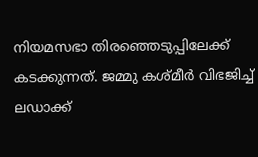നിയമസഭാ തിരഞ്ഞെടുപ്പിലേക്ക് കടക്കുന്നത്. ജമ്മു കശ്മീര്‍ വിഭജിച്ച് ലഡാക്ക്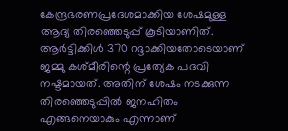കേന്ദ്രഭരണപ്രദേശമാക്കിയ ശേഷമുള്ള ആദ്യ തിരഞ്ഞെടുപ്പ് കൂടിയാണിത്. ആര്‍ട്ടിക്കിള്‍ 370 റദ്ദാക്കിയതോടെയാണ് ജമ്മു കശ്മീരിന്റെ പ്രത്യേക പദവി നഷ്ടമായത്‌. അതിന് ശേഷം നടക്കുന്ന തിരഞ്ഞെടുപ്പില്‍ ജനഹിതം എങ്ങനെയാകും എന്നാണ്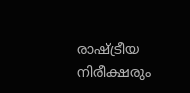രാഷ്ട്രീയ നിരീക്ഷരും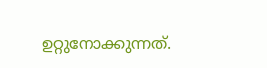ഉറ്റുനോക്കുന്നത്‌.